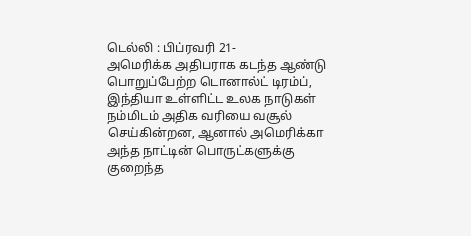டெல்லி : பிப்ரவரி 21-
அமெரிக்க அதிபராக கடந்த ஆண்டு பொறுப்பேற்ற டொனால்ட் டிரம்ப், இந்தியா உள்ளிட்ட உலக நாடுகள் நம்மிடம் அதிக வரியை வசூல் செய்கின்றன, ஆனால் அமெரிக்கா அந்த நாட்டின் பொருட்களுக்கு குறைந்த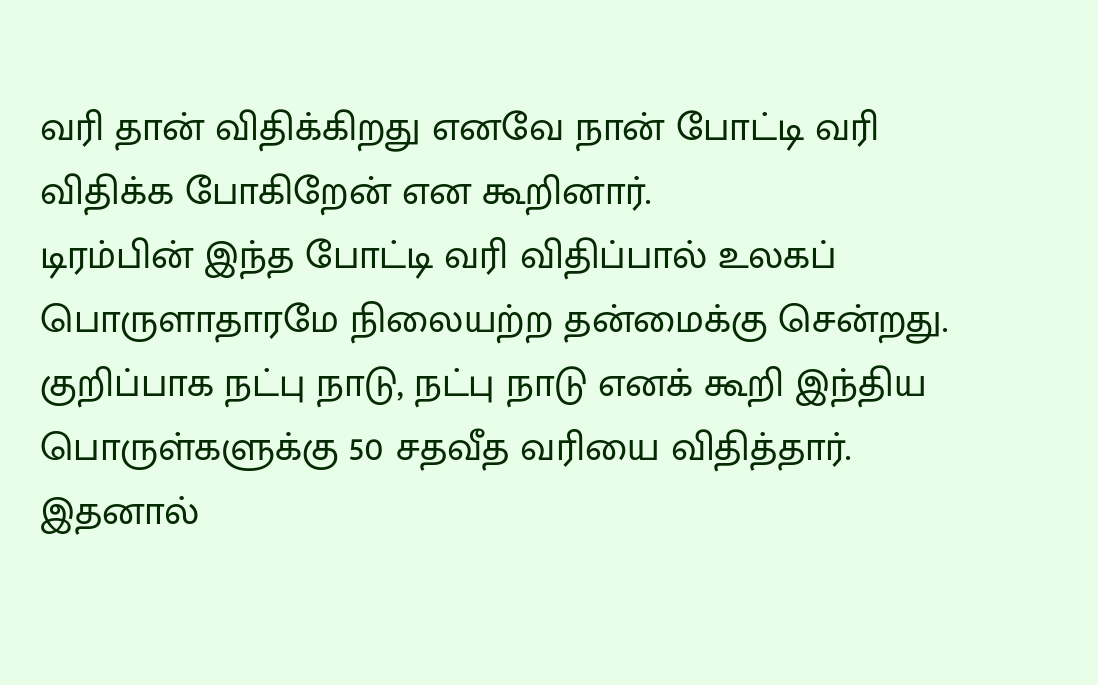வரி தான் விதிக்கிறது எனவே நான் போட்டி வரி விதிக்க போகிறேன் என கூறினார்.
டிரம்பின் இந்த போட்டி வரி விதிப்பால் உலகப் பொருளாதாரமே நிலையற்ற தன்மைக்கு சென்றது. குறிப்பாக நட்பு நாடு, நட்பு நாடு எனக் கூறி இந்திய பொருள்களுக்கு 50 சதவீத வரியை விதித்தார். இதனால்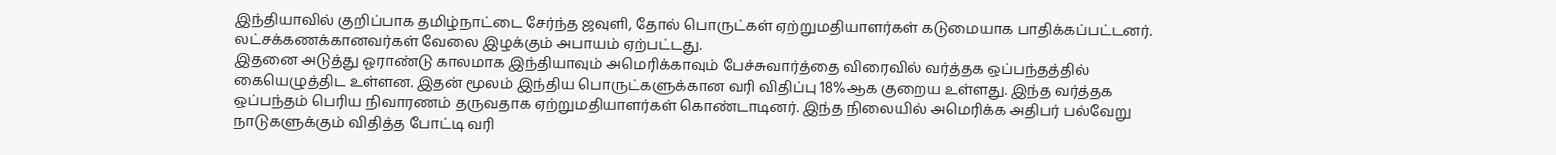இந்தியாவில் குறிப்பாக தமிழ்நாட்டை சேர்ந்த ஜவுளி, தோல் பொருட்கள் ஏற்றுமதியாளர்கள் கடுமையாக பாதிக்கப்பட்டனர். லட்சக்கணக்கானவர்கள் வேலை இழக்கும் அபாயம் ஏற்பட்டது.
இதனை அடுத்து ஓராண்டு காலமாக இந்தியாவும் அமெரிக்காவும் பேச்சுவார்த்தை விரைவில் வர்த்தக ஒப்பந்தத்தில் கையெழுத்திட உள்ளன. இதன் மூலம் இந்திய பொருட்களுக்கான வரி விதிப்பு 18%ஆக குறைய உள்ளது. இந்த வர்த்தக ஒப்பந்தம் பெரிய நிவாரணம் தருவதாக ஏற்றுமதியாளர்கள் கொண்டாடினர். இந்த நிலையில் அமெரிக்க அதிபர் பல்வேறு நாடுகளுக்கும் விதித்த போட்டி வரி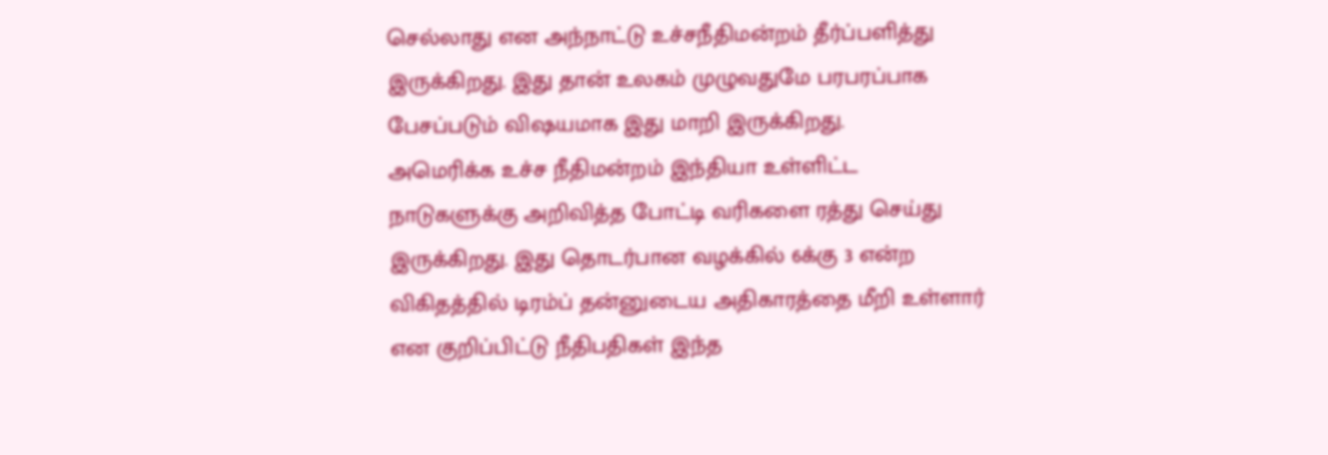செல்லாது என அந்நாட்டு உச்சநீதிமன்றம் தீர்ப்பளித்து இருக்கிறது. இது தான் உலகம் முழுவதுமே பரபரப்பாக பேசப்படும் விஷயமாக இது மாறி இருக்கிறது.
அமெரிக்க உச்ச நீதிமன்றம் இந்தியா உள்ளிட்ட நாடுகளுக்கு அறிவித்த போட்டி வரிகளை ரத்து செய்து இருக்கிறது. இது தொடர்பான வழக்கில் 6க்கு 3 என்ற விகிதத்தில் டிரம்ப் தன்னுடைய அதிகாரத்தை மீறி உள்ளார் என குறிப்பிட்டு நீதிபதிகள் இந்த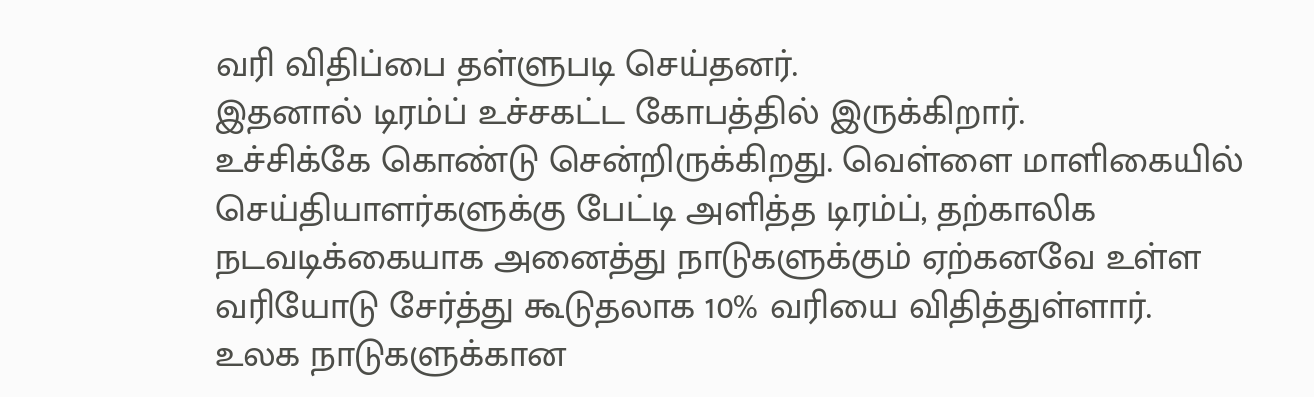வரி விதிப்பை தள்ளுபடி செய்தனர்.
இதனால் டிரம்ப் உச்சகட்ட கோபத்தில் இருக்கிறார்.
உச்சிக்கே கொண்டு சென்றிருக்கிறது. வெள்ளை மாளிகையில் செய்தியாளர்களுக்கு பேட்டி அளித்த டிரம்ப், தற்காலிக நடவடிக்கையாக அனைத்து நாடுகளுக்கும் ஏற்கனவே உள்ள வரியோடு சேர்த்து கூடுதலாக 10% வரியை விதித்துள்ளார்.
உலக நாடுகளுக்கான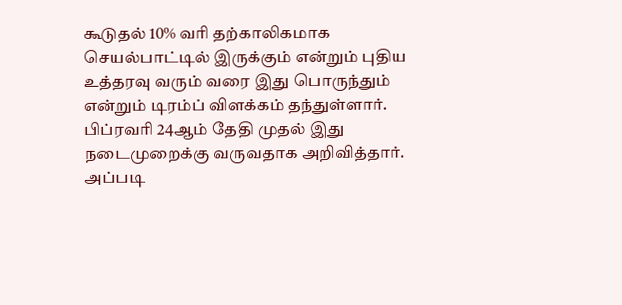கூடுதல் 10% வரி தற்காலிகமாக செயல்பாட்டில் இருக்கும் என்றும் புதிய உத்தரவு வரும் வரை இது பொருந்தும் என்றும் டிரம்ப் விளக்கம் தந்துள்ளார்.
பிப்ரவரி 24ஆம் தேதி முதல் இது நடைமுறைக்கு வருவதாக அறிவித்தார். அப்படி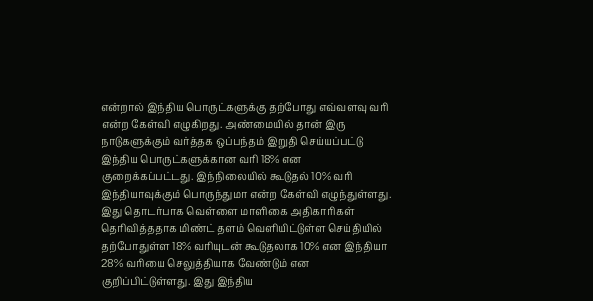என்றால் இந்திய பொருட்களுக்கு தற்போது எவ்வளவு வரி என்ற கேள்வி எழுகிறது. அண்மையில் தான் இரு நாடுகளுக்கும் வர்த்தக ஒப்பந்தம் இறுதி செய்யப்பட்டு இந்திய பொருட்களுக்கான வரி 18% என குறைக்கப்பட்டது. இந்நிலையில் கூடுதல் 10% வரி இந்தியாவுக்கும் பொருந்துமா என்ற கேள்வி எழுந்துள்ளது.
இது தொடர்பாக வெள்ளை மாளிகை அதிகாரிகள் தெரிவித்ததாக மிண்ட் தளம் வெளியிட்டுள்ள செய்தியில் தற்போதுள்ள 18% வரியுடன் கூடுதலாக 10% என இந்தியா 28% வரியை செலுத்தியாக வேண்டும் என குறிப்பிட்டுள்ளது. இது இந்திய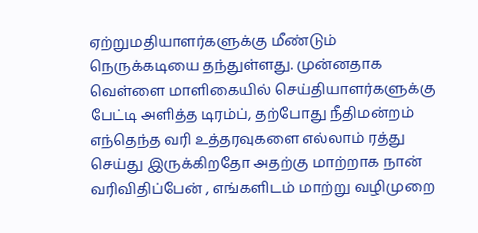ஏற்றுமதியாளர்களுக்கு மீண்டும் நெருக்கடியை தந்துள்ளது. முன்னதாக வெள்ளை மாளிகையில் செய்தியாளர்களுக்கு பேட்டி அளித்த டிரம்ப், தற்போது நீதிமன்றம் எந்தெந்த வரி உத்தரவுகளை எல்லாம் ரத்து செய்து இருக்கிறதோ அதற்கு மாற்றாக நான் வரிவிதிப்பேன் , எங்களிடம் மாற்று வழிமுறை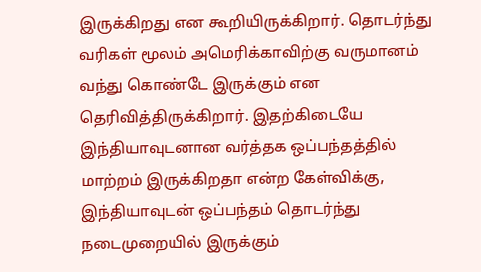இருக்கிறது என கூறியிருக்கிறார். தொடர்ந்து வரிகள் மூலம் அமெரிக்காவிற்கு வருமானம் வந்து கொண்டே இருக்கும் என தெரிவித்திருக்கிறார். இதற்கிடையே இந்தியாவுடனான வர்த்தக ஒப்பந்தத்தில் மாற்றம் இருக்கிறதா என்ற கேள்விக்கு, இந்தியாவுடன் ஒப்பந்தம் தொடர்ந்து நடைமுறையில் இருக்கும்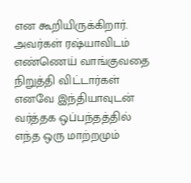என கூறியிருக்கிறார். அவர்கள் ரஷ்யாவிடம் எண்ணெய் வாங்குவதை நிறுத்தி விட்டார்கள் எனவே இந்தியாவுடன் வர்த்தக ஒப்பந்தத்தில் எந்த ஒரு மாற்றமும்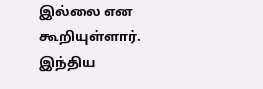இல்லை என கூறியுள்ளார். இந்திய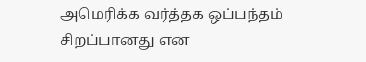அமெரிக்க வர்த்தக ஒப்பந்தம் சிறப்பானது என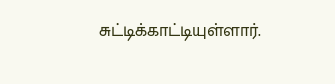சுட்டிக்காட்டியுள்ளார்.